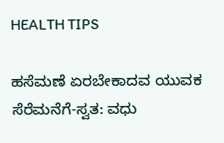HEALTH TIPS

ಹಸೆಮಣೆ ಏರಬೇಕಾದವ ಯುವಕ ಸೆರೆಮನೆಗೆ-ಸ್ವತ: ವಧು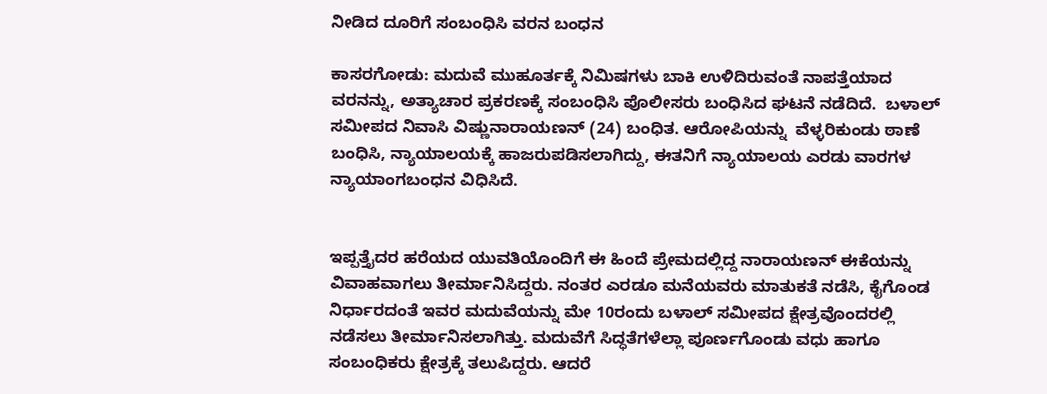ನೀಡಿದ ದೂರಿಗೆ ಸಂಬಂಧಿಸಿ ವರನ ಬಂಧನ

ಕಾಸರಗೋಡು: ಮದುವೆ ಮುಹೂರ್ತಕ್ಕೆ ನಿಮಿಷಗಳು ಬಾಕಿ ಉಳಿದಿರುವಂತೆ ನಾಪತ್ತೆಯಾದ ವರನನ್ನು, ಅತ್ಯಾಚಾರ ಪ್ರಕರಣಕ್ಕೆ ಸಂಬಂಧಿಸಿ ಪೊಲೀಸರು ಬಂಧಿಸಿದ ಘಟನೆ ನಡೆದಿದೆ.  ಬಳಾಲ್ ಸಮೀಪದ ನಿವಾಸಿ ವಿಷ್ಣುನಾರಾಯಣನ್ (24) ಬಂಧಿತ. ಆರೋಪಿಯನ್ನು  ವೆಳ್ಳರಿಕುಂಡು ಠಾಣೆ ಬಂಧಿಸಿ, ನ್ಯಾಯಾಲಯಕ್ಕೆ ಹಾಜರುಪಡಿಸಲಾಗಿದ್ದು, ಈತನಿಗೆ ನ್ಯಾಯಾಲಯ ಎರಡು ವಾರಗಳ ನ್ಯಾಯಾಂಗಬಂಧನ ವಿಧಿಸಿದೆ.


ಇಪ್ಪತ್ತೈದರ ಹರೆಯದ ಯುವತಿಯೊಂದಿಗೆ ಈ ಹಿಂದೆ ಪ್ರೇಮದಲ್ಲಿದ್ದ ನಾರಾಯಣನ್ ಈಕೆಯನ್ನು ವಿವಾಹವಾಗಲು ತೀರ್ಮಾನಿಸಿದ್ದರು. ನಂತರ ಎರಡೂ ಮನೆಯವರು ಮಾತುಕತೆ ನಡೆಸಿ, ಕೈಗೊಂಡ ನಿರ್ಧಾರದಂತೆ ಇವರ ಮದುವೆಯನ್ನು ಮೇ 10ರಂದು ಬಳಾಲ್ ಸಮೀಪದ ಕ್ಷೇತ್ರವೊಂದರಲ್ಲಿ ನಡೆಸಲು ತೀರ್ಮಾನಿಸಲಾಗಿತ್ತು. ಮದುವೆಗೆ ಸಿದ್ಧತೆಗಳೆಲ್ಲಾ ಪೂರ್ಣಗೊಂಡು ವಧು ಹಾಗೂ ಸಂಬಂಧಿಕರು ಕ್ಷೇತ್ರಕ್ಕೆ ತಲುಪಿದ್ದರು. ಆದರೆ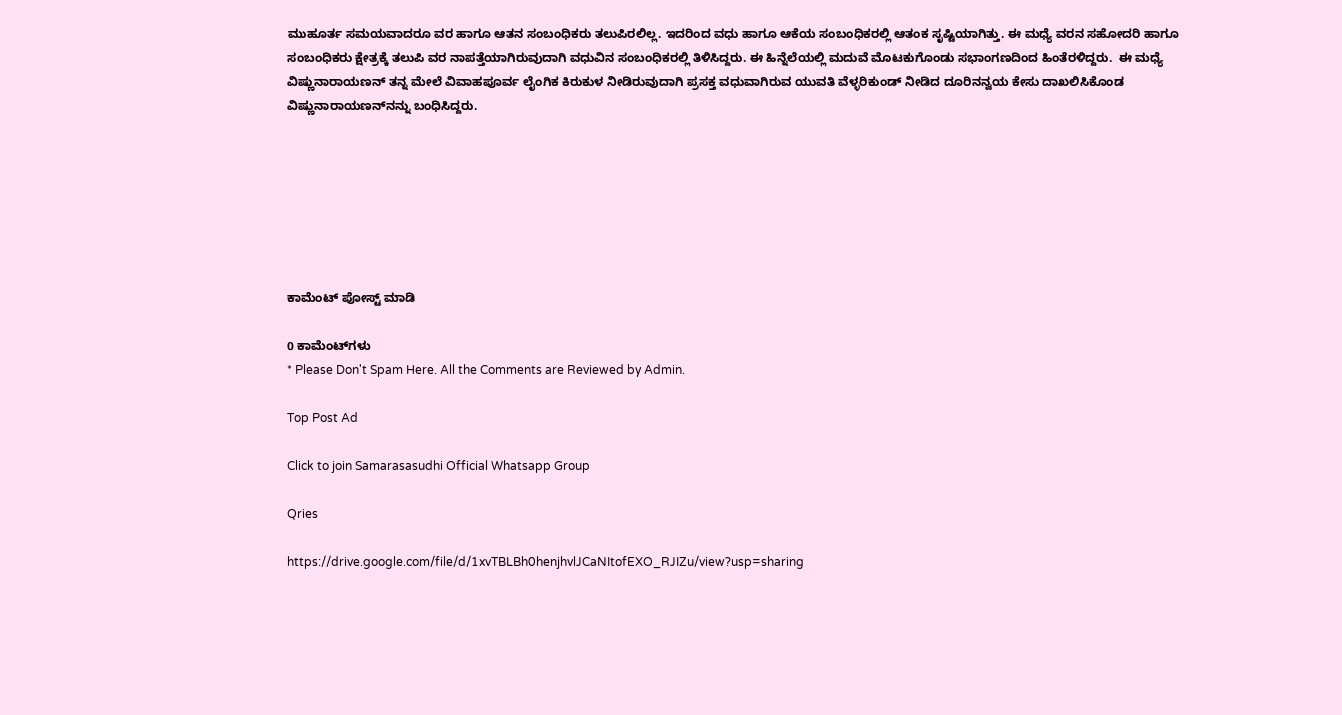ಮುಹೂರ್ತ ಸಮಯವಾದರೂ ವರ ಹಾಗೂ ಆತನ ಸಂಬಂಧಿಕರು ತಲುಪಿರಲಿಲ್ಲ. ಇದರಿಂದ ವಧು ಹಾಗೂ ಆಕೆಯ ಸಂಬಂಧಿಕರಲ್ಲಿ ಆತಂಕ ಸೃಷ್ಟಿಯಾಗಿತ್ತು. ಈ ಮಧ್ಯೆ ವರನ ಸಹೋದರಿ ಹಾಗೂ ಸಂಬಂಧಿಕರು ಕ್ಷೇತ್ರಕ್ಕೆ ತಲುಪಿ ವರ ನಾಪತ್ತೆಯಾಗಿರುವುದಾಗಿ ವಧುವಿನ ಸಂಬಂಧಿಕರಲ್ಲಿ ತಿಳಿಸಿದ್ದರು. ಈ ಹಿನ್ನೆಲೆಯಲ್ಲಿ ಮದುವೆ ಮೊಟಕುಗೊಂಡು ಸಭಾಂಗಣದಿಂದ ಹಿಂತೆರಳಿದ್ದರು.  ಈ ಮಧ್ಯೆ  ವಿಷ್ಣುನಾರಾಯಣನ್ ತನ್ನ ಮೇಲೆ ವಿವಾಹಪೂರ್ವ ಲೈಂಗಿಕ ಕಿರುಕುಳ ನೀಡಿರುವುದಾಗಿ ಪ್ರಸಕ್ತ ವಧುವಾಗಿರುವ ಯುವತಿ ವೆಳ್ಳರಿಕುಂಡ್ ನೀಡಿದ ದೂರಿನನ್ವಯ ಕೇಸು ದಾಖಲಿಸಿಕೊಂಡ ವಿಷ್ಣುನಾರಾಯಣನ್‍ನನ್ನು ಬಂಧಿಸಿದ್ದರು.







ಕಾಮೆಂಟ್‌‌ ಪೋಸ್ಟ್‌ ಮಾಡಿ

0 ಕಾಮೆಂಟ್‌ಗಳು
* Please Don't Spam Here. All the Comments are Reviewed by Admin.

Top Post Ad

Click to join Samarasasudhi Official Whatsapp Group

Qries

https://drive.google.com/file/d/1xvTBLBh0henjhvlJCaNItofEXO_RJIZu/view?usp=sharing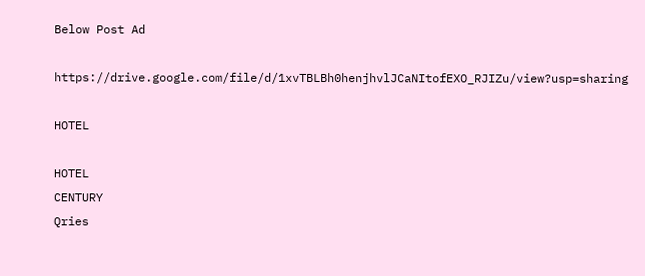Below Post Ad

https://drive.google.com/file/d/1xvTBLBh0henjhvlJCaNItofEXO_RJIZu/view?usp=sharing

HOTEL

HOTEL
CENTURY
Qries